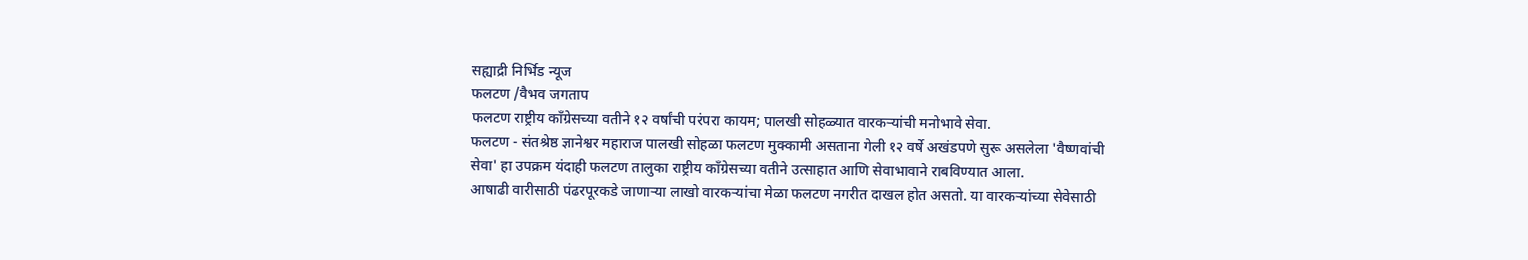सह्याद्री निर्भिड न्यूज
फलटण /वैभव जगताप
फलटण राष्ट्रीय काँग्रेसच्या वतीने १२ वर्षांची परंपरा कायम; पालखी सोहळ्यात वारकऱ्यांची मनोभावे सेवा.
फलटण - संतश्रेष्ठ ज्ञानेश्वर महाराज पालखी सोहळा फलटण मुक्कामी असताना गेली १२ वर्षे अखंडपणे सुरू असलेला 'वैष्णवांची सेवा' हा उपक्रम यंदाही फलटण तालुका राष्ट्रीय काँग्रेसच्या वतीने उत्साहात आणि सेवाभावाने राबविण्यात आला.
आषाढी वारीसाठी पंढरपूरकडे जाणाऱ्या लाखो वारकऱ्यांचा मेळा फलटण नगरीत दाखल होत असतो. या वारकऱ्यांच्या सेवेसाठी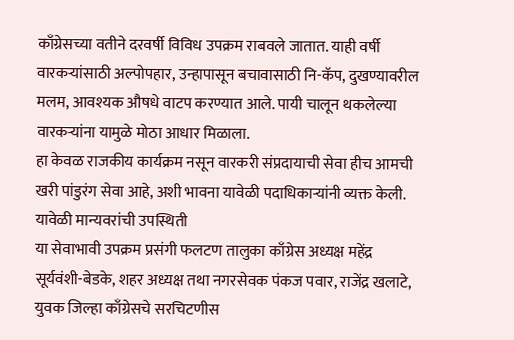काँग्रेसच्या वतीने दरवर्षी विविध उपक्रम राबवले जातात. याही वर्षी वारकऱ्यांसाठी अल्पोपहार, उन्हापासून बचावासाठी नि-कॅप, दुखण्यावरील मलम, आवश्यक औषधे वाटप करण्यात आले. पायी चालून थकलेल्या वारकऱ्यांना यामुळे मोठा आधार मिळाला.
हा केवळ राजकीय कार्यक्रम नसून वारकरी संप्रदायाची सेवा हीच आमची खरी पांडुरंग सेवा आहे, अशी भावना यावेळी पदाधिकाऱ्यांनी व्यक्त केली.
यावेळी मान्यवरांची उपस्थिती
या सेवाभावी उपक्रम प्रसंगी फलटण तालुका काँग्रेस अध्यक्ष महेंद्र सूर्यवंशी-बेडके, शहर अध्यक्ष तथा नगरसेवक पंकज पवार, राजेंद्र खलाटे, युवक जिल्हा काँग्रेसचे सरचिटणीस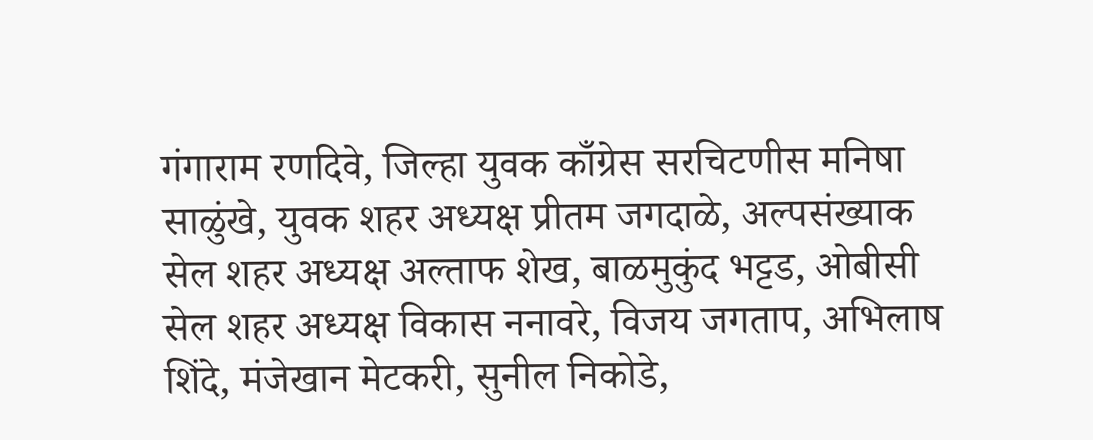गंगाराम रणदिवे, जिल्हा युवक काँग्रेस सरचिटणीस मनिषा साळुंखे, युवक शहर अध्यक्ष प्रीतम जगदाळे, अल्पसंख्याक सेल शहर अध्यक्ष अल्ताफ शेख, बाळमुकुंद भट्टड, ओबीसी सेल शहर अध्यक्ष विकास ननावरे, विजय जगताप, अभिलाष शिंदे, मंजेखान मेटकरी, सुनील निकोडे,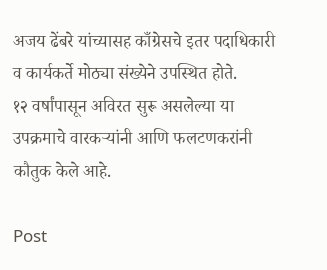अजय ढेंबरे यांच्यासह काँग्रेसचे इतर पदाधिकारी व कार्यकर्ते मोठ्या संख्येने उपस्थित होते.
१२ वर्षांपासून अविरत सुरू असलेल्या या उपक्रमाचे वारकऱ्यांनी आणि फलटणकरांनी कौतुक केले आहे.

Post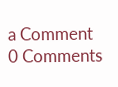a Comment
0 Comments